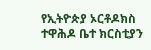የኢትዮጵያ ኦርቶዶክስ ተዋሕዶ ቤተ ክርስቲያን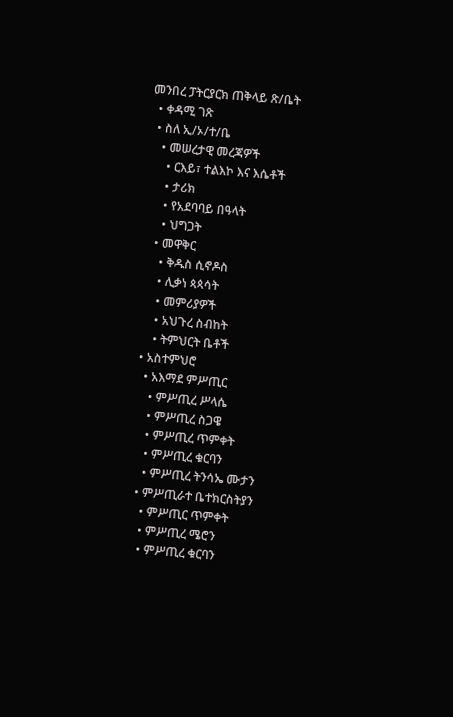መንበረ ፓትርያርክ ጠቅላይ ጽ/ቤት
  • ቀዳሚ ገጽ
  • ስለ ኢ/ኦ/ተ/ቤ
    • መሠረታዊ መረጃዎች
      • ርእይ፣ ተልእኮ እና እሴቶች
      • ታሪክ
      • የአደባባይ በዓላት
      • ህግጋት
    • መዋቅር
      • ቅዱስ ሲኖዶስ
      • ሊቃነ ጳጳሳት
      • መምሪያዎች
      • አህጉረ ስብከት
      • ትምህርት ቤቶች
  • አስተምህሮ
    • አእማደ ምሥጢር
      • ምሥጢረ ሥላሴ
      • ምሥጢረ ስጋዌ
      • ምሥጢረ ጥምቀት
      • ምሥጢረ ቁርባን
      • ምሥጢረ ትንሳኤ ሙታን
    • ምሥጢራተ ቤተክርስትያን
      • ምሥጢር ጥምቀት
      • ምሥጢረ ሜሮን
      • ምሥጢረ ቁርባን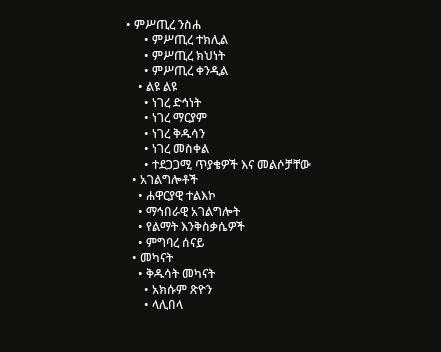• ምሥጢረ ንስሐ
      • ምሥጢረ ተክሊል
      • ምሥጢረ ክህነት
      • ምሥጢረ ቀንዲል
    • ልዩ ልዩ
      • ነገረ ድኅነት
      • ነገረ ማርያም
      • ነገረ ቅዱሳን
      • ነገረ መስቀል
      • ተደጋጋሚ ጥያቄዎች እና መልሶቻቸው
  • አገልግሎቶች
    • ሐዋርያዊ ተልእኮ
    • ማኅበራዊ አገልግሎት
    • የልማት እንቅስቃሴዎች
    • ምግባረ ሰናይ
  • መካናት
    • ቅዱሳት መካናት
      • አክሱም ጽዮን
      • ላሊበላ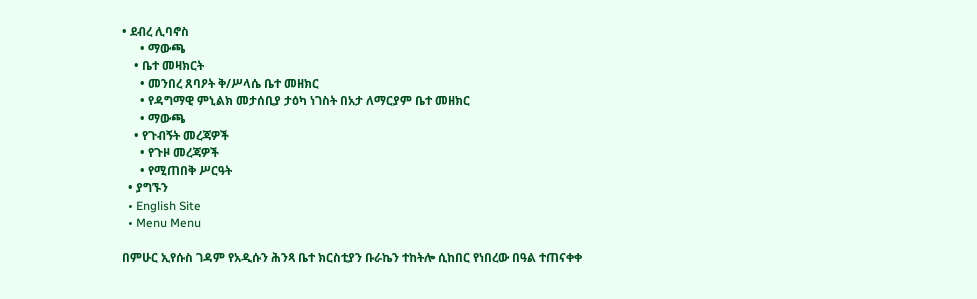• ደብረ ሊባኖስ
      • ማውጫ
    • ቤተ መዛክርት
      • መንበረ ጸባዖት ቅ/ሥላሴ ቤተ መዘክር
      • የዳግማዊ ምኒልክ መታሰቢያ ታዕካ ነገስት በአታ ለማርያም ቤተ መዘክር
      • ማውጫ
    • የጉብኝት መረጃዎች
      • የጉዞ መረጃዎች
      • የሚጠበቅ ሥርዓት
  • ያግኙን
  • English Site
  • Menu Menu

በምሁር ኢየሱስ ገዳም የአዲሱን ሕንጻ ቤተ ክርስቲያን ቡራኬን ተከትሎ ሲከበር የነበረው በዓል ተጠናቀቀ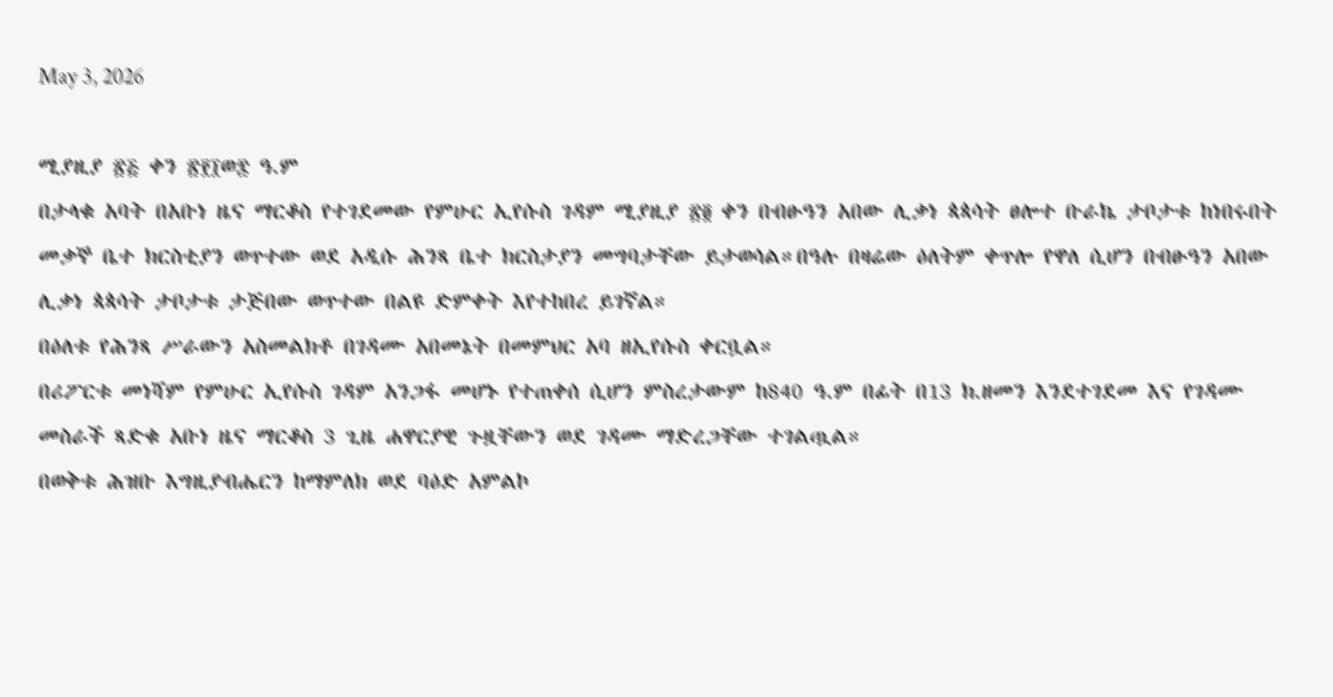May 3, 2026

ሚያዚያ ፳፭ ቀን ፳፻፲ወ፰ ዓ.ም
በታላቁ አባት በአቡነ ዜና ማርቆስ የተገደመው የምሁር ኢየሱስ ገዳም ሚያዚያ ፳፬ ቀን በብፁዓን አበው ሊቃነ ጳጳሳት ፀሎተ ቡራኬ ታቦታቱ ከነበሩበት መቃኞ ቤተ ክርስቲያን ወጥተው ወደ አዲሱ ሕንጻ ቤተ ክርስታያን መግባታቸው ይታወሳል።በዓሉ በዛሬው ዕለትም ቀጥሎ የዋለ ሲሆን በብፁዓን አበው ሊቃነ ጳጳሳት ታቦታቱ ታጅበው ወጥተው በልዩ ድምቀት እየተከበረ ይገኛል።
በዕለቱ የሕንጻ ሥራውን አስመልክቶ በገዳሙ አበመኔት በመምህር አባ ዘኢየሱስ ቀርቧል።
በሪፖርቱ መነሻም የምሁር ኢየሱስ ገዳም አንጋፋ መሆኑ የተጠቀሰ ሲሆን ምስረታውም ከ840 ዓ.ም በፊት በ13 ክ.ዘመን እንደተገደመ እና የገዳሙ መስራች ጻድቁ አቡነ ዜና ማርቆስ 3 ጊዜ ሐዋርያዊ ጉዟቸውን ወደ ገዳሙ ማድረጋቸው ተገልጧል።
በወቅቱ ሕዝቡ እግዚያብሔርን ከማምለክ ወደ ባዕድ አምልኮ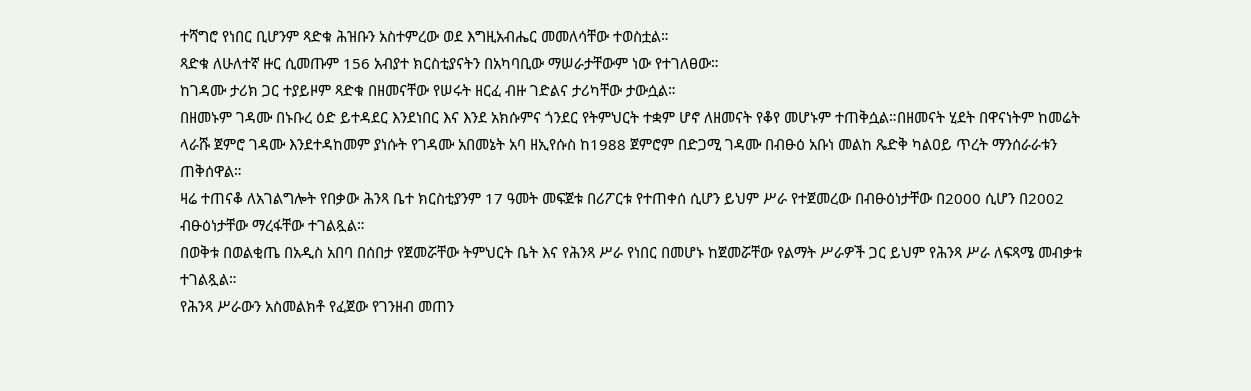ተሻግሮ የነበር ቢሆንም ጻድቁ ሕዝቡን አስተምረው ወደ እግዚአብሔር መመለሳቸው ተወስቷል።
ጻድቁ ለሁለተኛ ዙር ሲመጡም 156 አብያተ ክርስቲያናትን በአካባቢው ማሠራታቸውም ነው የተገለፀው።
ከገዳሙ ታሪክ ጋር ተያይዞም ጻድቁ በዘመናቸው የሠሩት ዘርፈ ብዙ ገድልና ታሪካቸው ታውሷል።
በዘመኑም ገዳሙ በኑቡረ ዕድ ይተዳደር እንደነበር እና እንደ አክሱምና ጎንደር የትምህርት ተቋም ሆኖ ለዘመናት የቆየ መሆኑም ተጠቅሷል።በዘመናት ሂደት በዋናነትም ከመሬት ላራሹ ጀምሮ ገዳሙ እንደተዳከመም ያነሱት የገዳሙ አበመኔት አባ ዘኢየሱስ ከ1988 ጀምሮም በድጋሚ ገዳሙ በብፁዕ አቡነ መልከ ጼድቅ ካልዐይ ጥረት ማንሰራራቱን ጠቅሰዋል።
ዛሬ ተጠናቆ ለአገልግሎት የበቃው ሕንጻ ቤተ ክርስቲያንም 17 ዓመት መፍጀቱ በሪፖርቱ የተጠቀሰ ሲሆን ይህም ሥራ የተጀመረው በብፁዕነታቸው በ2000 ሲሆን በ2002 ብፁዕነታቸው ማረፋቸው ተገልጿል።
በወቅቱ በወልቂጤ በአዲስ አበባ በሰበታ የጀመሯቸው ትምህርት ቤት እና የሕንጻ ሥራ የነበር በመሆኑ ከጀመሯቸው የልማት ሥራዎች ጋር ይህም የሕንጻ ሥራ ለፍጻሜ መብቃቱ ተገልጿል።
የሕንጻ ሥራውን አስመልክቶ የፈጀው የገንዘብ መጠን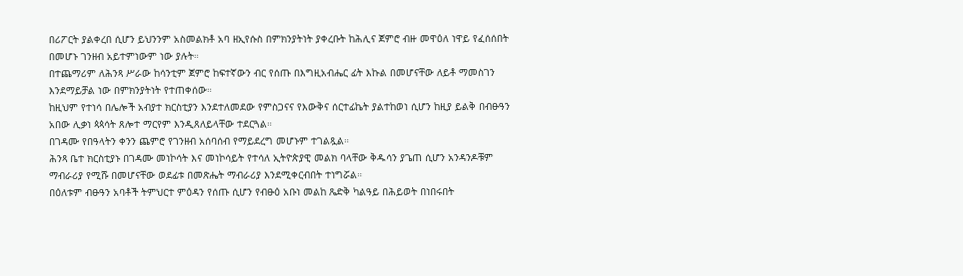በሪፖርት ያልቀረበ ሲሆን ይህንንም አስመልክቶ አባ ዘኢየሱስ በምክንያትነት ያቀረቡት ከሕሊና ጀምሮ ብዙ መዋዕለ ነዋይ የፈሰሰበት በመሆኑ ገንዘብ አይተምነውም ነው ያሉት።
በተጨማሪም ለሕንጻ ሥራው ከሳንቲም ጀምሮ ከፍተኛውን ብር የሰጡ በእግዚአብሔር ፊት እኩል በመሆናቸው ለይቶ ማመስገን እንደማይቻል ነው በምክንያትነት የተጠቀሰው።
ከዚህም የተነሳ በሌሎች አብያተ ክርስቲያን እንደተለመደው የምስጋናና የእውቅና ሰርተፊኬት ያልተከወነ ሲሆን ከዚያ ይልቅ በብፁዓን አበው ሊቃነ ጳጳሳት ጸሎተ ማርየም እንዲጸለይላቸው ተደርጓል።
በገዳሙ የበዓላትን ቀንን ጨምሮ የገንዘብ አሰባሰብ የማይደረግ መሆኑም ተገልጿል።
ሕንጻ ቤተ ክርስቲያኑ በገዳሙ መነኮሳት እና መነኮሳይት የተሳለ ኢትዮጵያዊ መልክ ባላቸው ቅዱሳን ያጌጠ ሲሆን አንዳንዶቹም ማብራሪያ የሚሹ በመሆናቸው ወደፊቱ በመጽሔት ማብራሪያ እንደሚቀርብበት ተነግሯል።
በዕለቱም ብፁዓን አባቶች ትምህርተ ምዕዳን የሰጡ ሲሆን የብፁዕ አቡነ መልከ ጼድቅ ካልዓይ በሕይወት በነበሩበት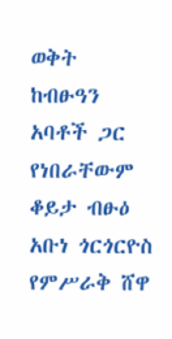ወቅት ከብፁዓን አባቶች ጋር የነበራቸውም ቆይታ ብፁዕ አቡነ ጎርጎርዮስ የምሥራቅ ሸዋ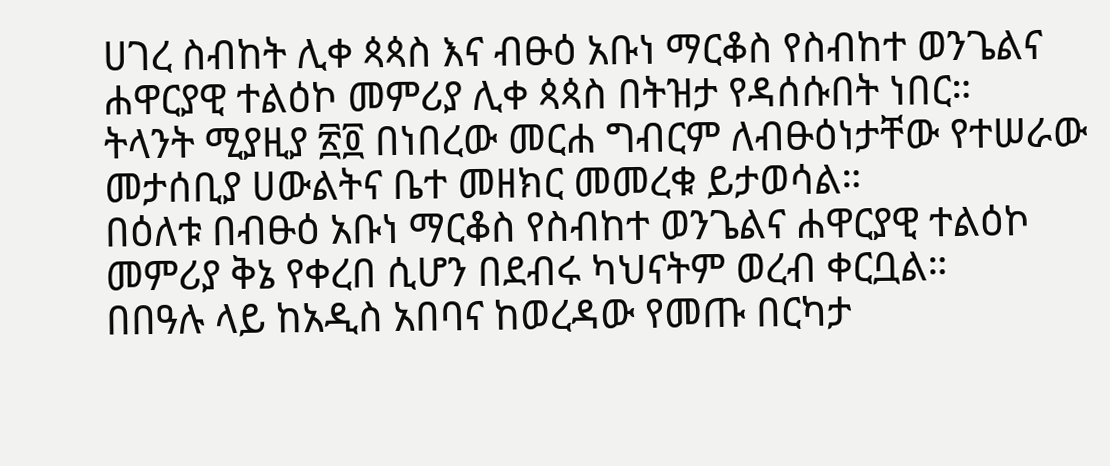ሀገረ ስብከት ሊቀ ጳጳስ እና ብፁዕ አቡነ ማርቆስ የስብከተ ወንጌልና ሐዋርያዊ ተልዕኮ መምሪያ ሊቀ ጳጳስ በትዝታ የዳሰሱበት ነበር።
ትላንት ሚያዚያ ፳፬ በነበረው መርሐ ግብርም ለብፁዕነታቸው የተሠራው መታሰቢያ ሀውልትና ቤተ መዘክር መመረቁ ይታወሳል።
በዕለቱ በብፁዕ አቡነ ማርቆስ የስብከተ ወንጌልና ሐዋርያዊ ተልዕኮ መምሪያ ቅኔ የቀረበ ሲሆን በደብሩ ካህናትም ወረብ ቀርቧል።
በበዓሉ ላይ ከአዲስ አበባና ከወረዳው የመጡ በርካታ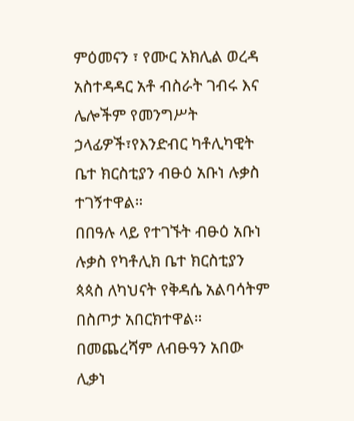ምዕመናን ፣ የሙር አክሊል ወረዳ አስተዳዳር አቶ ብስራት ገብሩ እና ሌሎችም የመንግሥት ኃላፊዎች፣የእንድብር ካቶሊካዊት ቤተ ክርስቲያን ብፁዕ አቡነ ሉቃስ ተገኝተዋል።
በበዓሉ ላይ የተገኙት ብፁዕ አቡነ ሉቃስ የካቶሊክ ቤተ ክርስቲያን ጳጳስ ለካህናት የቅዳሴ አልባሳትም በስጦታ አበርክተዋል።
በመጨረሻም ለብፁዓን አበው ሊቃነ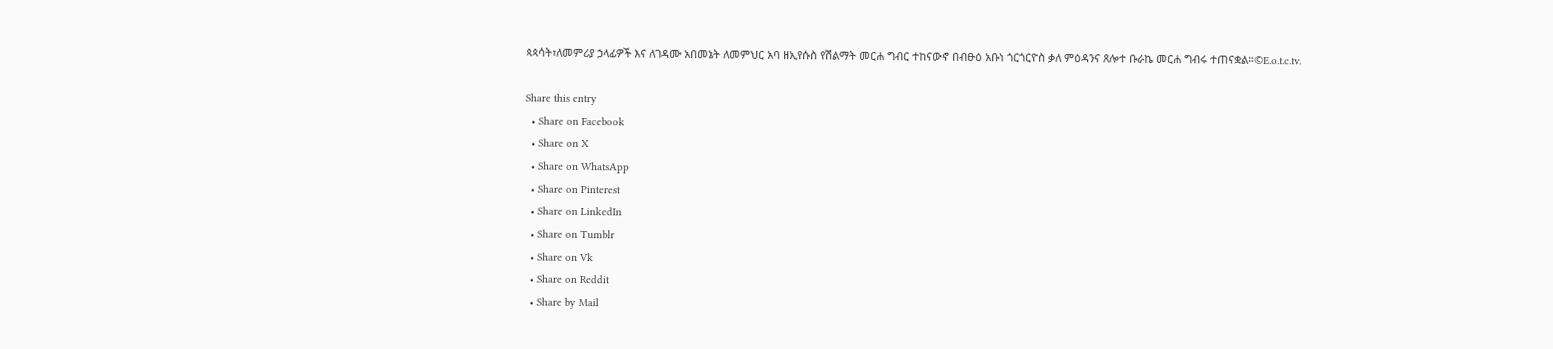ጳጳሳት፣ለመምሪያ ኃላፊዎች እና ለገዳሙ አበመኔት ለመምህር አባ ዘኢየሱስ የሽልማት መርሐ ግብር ተከናውኖ በብፁዕ አቡነ ጎርጎርዮስ ቃለ ምዕዳንና ጸሎተ ቡራኬ መርሐ ግብሩ ተጠናቋል።©E.o.t.c.tv.

Share this entry
  • Share on Facebook
  • Share on X
  • Share on WhatsApp
  • Share on Pinterest
  • Share on LinkedIn
  • Share on Tumblr
  • Share on Vk
  • Share on Reddit
  • Share by Mail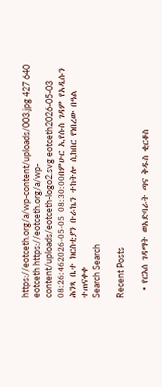https://eotceth.org/a/wp-content/uploads/003.jpg 427 640 eotceth https://eotceth.org/a/wp-content/uploads/eotceth-logo2.svg eotceth2026-05-03 08:26:462026-05-05 08:30:00በምሁር ኢየሱስ ገዳም የአዲሱን ሕንጻ ቤተ ክርስቲያን ቡራኬን ተከትሎ ሲከበር የነበረው በዓል ተጠናቀቀ
Search Search

Recent Posts

  • የርእሰ ገዳማት ወአድባራት ጣና ቅዱስ ቂርቆስ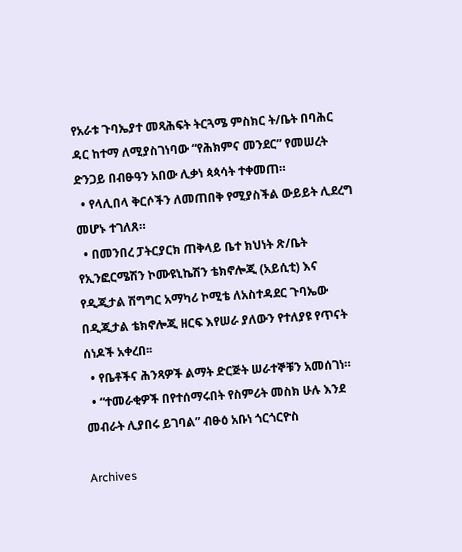የአራቱ ጉባኤያተ መጻሕፍት ትርጓሜ ምስክር ት/ቤት በባሕር ዳር ከተማ ለሚያስገነባው “የሕክምና መንደር” የመሠረት ድንጋይ በብፁዓን አበው ሊቃነ ጳጳሳት ተቀመጠ።
  • የላሊበላ ቅርሶችን ለመጠበቅ የሚያስችል ውይይት ሊደረግ መሆኑ ተገለጸ።
  • በመንበረ ፓትርያርክ ጠቅላይ ቤተ ክህነት ጽ/ቤት የኢንፎርሜሽን ኮሙዩኒኬሽን ቴክኖሎጂ (አይሲቲ) እና የዲጂታል ሽግግር አማካሪ ኮሚቴ ለአስተዳደር ጉባኤው በዲጂታል ቴክኖሎጂ ዘርፍ እየሠራ ያለውን የተለያዩ የጥናት ሰነዶች አቀረበ፡፡
  • የቤቶችና ሕንጻዎች ልማት ድርጅት ሠራተኞቹን አመሰገነ።
  • “ተመራቂዎች በየተሰማሩበት የስምሪት መስክ ሁሉ እንደ መብራት ሊያበሩ ይገባል” ብፁዕ አቡነ ጎርጎርዮስ

Archives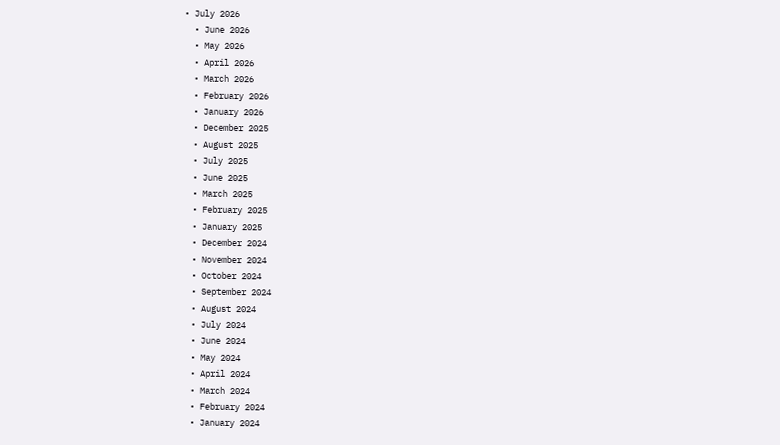• July 2026
  • June 2026
  • May 2026
  • April 2026
  • March 2026
  • February 2026
  • January 2026
  • December 2025
  • August 2025
  • July 2025
  • June 2025
  • March 2025
  • February 2025
  • January 2025
  • December 2024
  • November 2024
  • October 2024
  • September 2024
  • August 2024
  • July 2024
  • June 2024
  • May 2024
  • April 2024
  • March 2024
  • February 2024
  • January 2024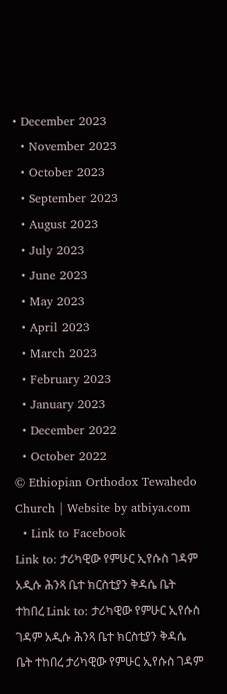• December 2023
  • November 2023
  • October 2023
  • September 2023
  • August 2023
  • July 2023
  • June 2023
  • May 2023
  • April 2023
  • March 2023
  • February 2023
  • January 2023
  • December 2022
  • October 2022
© Ethiopian Orthodox Tewahedo Church | Website by atbiya.com
  • Link to Facebook
Link to: ታሪካዊው የምሁር ኢየሱስ ገዳም አዲሱ ሕንጻ ቤተ ክርስቲያን ቅዳሴ ቤት ተከበረ Link to: ታሪካዊው የምሁር ኢየሱስ ገዳም አዲሱ ሕንጻ ቤተ ክርስቲያን ቅዳሴ ቤት ተከበረ ታሪካዊው የምሁር ኢየሱስ ገዳም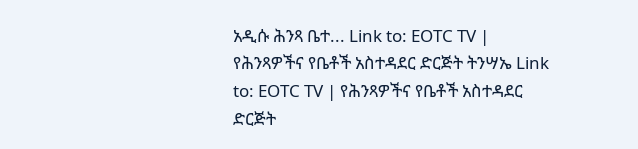አዲሱ ሕንጻ ቤተ... Link to: EOTC TV | የሕንጻዎችና የቤቶች አስተዳደር ድርጅት ትንሣኤ Link to: EOTC TV | የሕንጻዎችና የቤቶች አስተዳደር ድርጅት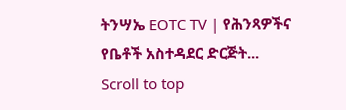ትንሣኤ EOTC TV | የሕንጻዎችና የቤቶች አስተዳደር ድርጅት...
Scroll to top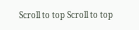Scroll to top Scroll to top